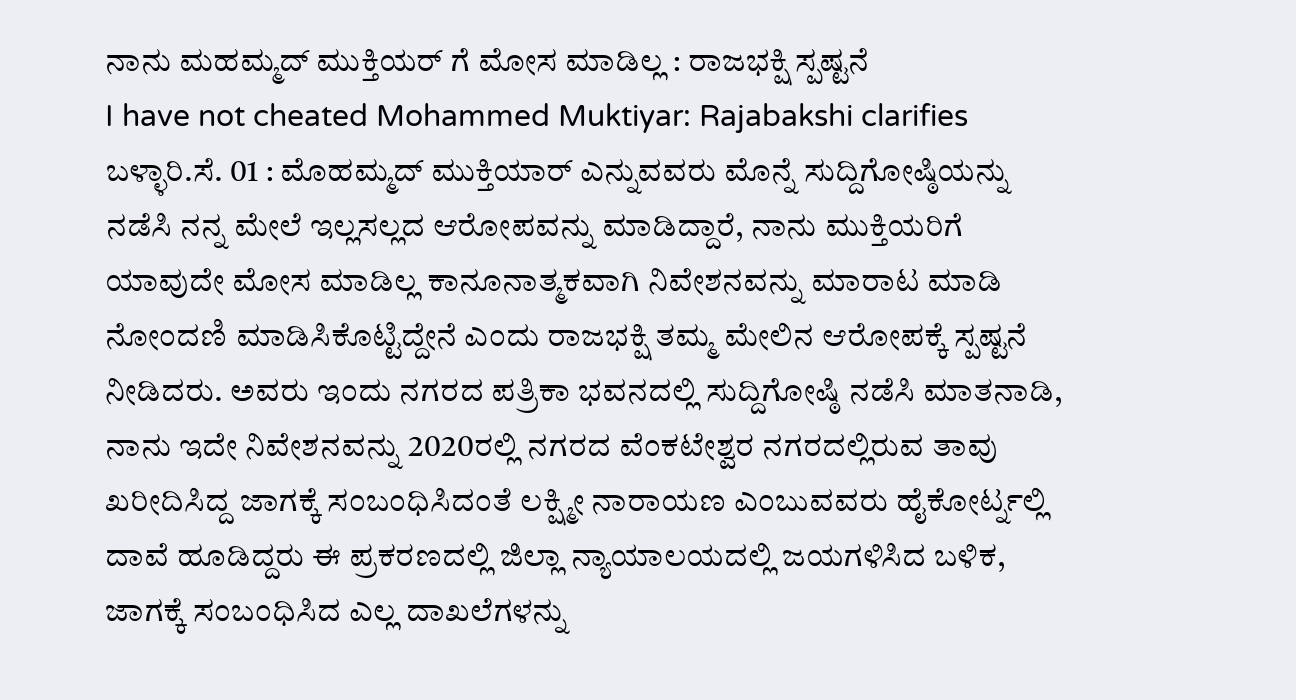ನಾನು ಮಹಮ್ಮದ್ ಮುಕ್ತಿಯರ್ ಗೆ ಮೋಸ ಮಾಡಿಲ್ಲ : ರಾಜಭಕ್ಷಿ ಸ್ಪಷ್ಟನೆ
I have not cheated Mohammed Muktiyar: Rajabakshi clarifies
ಬಳ್ಳಾರಿ.ಸೆ. 01 : ಮೊಹಮ್ಮದ್ ಮುಕ್ತಿಯಾರ್ ಎನ್ನುವವರು ಮೊನ್ನೆ ಸುದ್ದಿಗೋಷ್ಠಿಯನ್ನು ನಡೆಸಿ ನನ್ನ ಮೇಲೆ ಇಲ್ಲಸಲ್ಲದ ಆರೋಪವನ್ನು ಮಾಡಿದ್ದಾರೆ, ನಾನು ಮುಕ್ತಿಯರಿಗೆ ಯಾವುದೇ ಮೋಸ ಮಾಡಿಲ್ಲ ಕಾನೂನಾತ್ಮಕವಾಗಿ ನಿವೇಶನವನ್ನು ಮಾರಾಟ ಮಾಡಿ ನೋಂದಣಿ ಮಾಡಿಸಿಕೊಟ್ಟಿದ್ದೇನೆ ಎಂದು ರಾಜಭಕ್ಷಿ ತಮ್ಮ ಮೇಲಿನ ಆರೋಪಕ್ಕೆ ಸ್ಪಷ್ಟನೆ ನೀಡಿದರು. ಅವರು ಇಂದು ನಗರದ ಪತ್ರಿಕಾ ಭವನದಲ್ಲಿ ಸುದ್ದಿಗೋಷ್ಠಿ ನಡೆಸಿ ಮಾತನಾಡಿ, ನಾನು ಇದೇ ನಿವೇಶನವನ್ನು 2020ರಲ್ಲಿ ನಗರದ ವೆಂಕಟೇಶ್ವರ ನಗರದಲ್ಲಿರುವ ತಾವು ಖರೀದಿಸಿದ್ದ ಜಾಗಕ್ಕೆ ಸಂಬಂಧಿಸಿದಂತೆ ಲಕ್ಷ್ಮೀ ನಾರಾಯಣ ಎಂಬುವವರು ಹೈಕೋರ್ಟ್ನಲ್ಲಿ ದಾವೆ ಹೂಡಿದ್ದರು ಈ ಪ್ರಕರಣದಲ್ಲಿ ಜಿಲ್ಲಾ ನ್ಯಾಯಾಲಯದಲ್ಲಿ ಜಯಗಳಿಸಿದ ಬಳಿಕ, ಜಾಗಕ್ಕೆ ಸಂಬಂಧಿಸಿದ ಎಲ್ಲ ದಾಖಲೆಗಳನ್ನು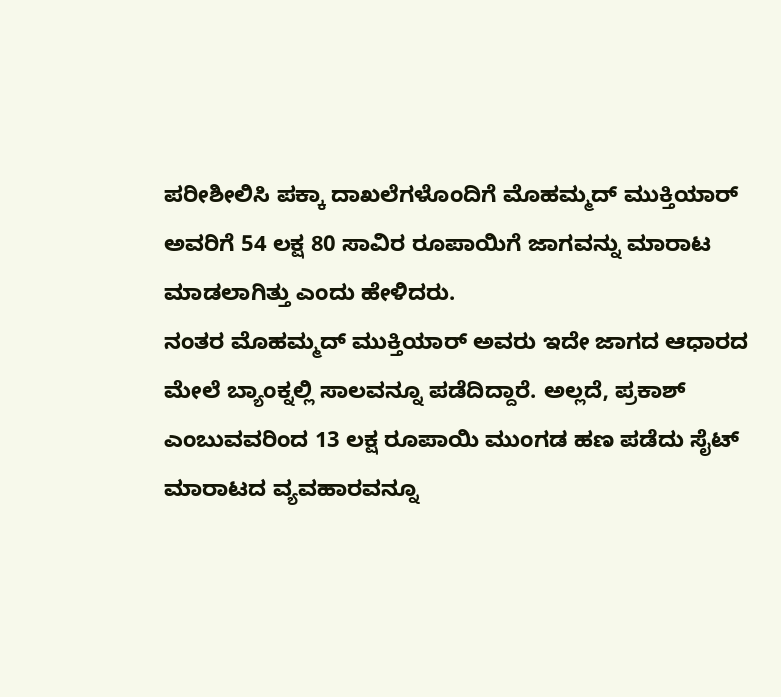ಪರೀಶೀಲಿಸಿ ಪಕ್ಕಾ ದಾಖಲೆಗಳೊಂದಿಗೆ ಮೊಹಮ್ಮದ್ ಮುಕ್ತಿಯಾರ್ ಅವರಿಗೆ 54 ಲಕ್ಷ 80 ಸಾವಿರ ರೂಪಾಯಿಗೆ ಜಾಗವನ್ನು ಮಾರಾಟ ಮಾಡಲಾಗಿತ್ತು ಎಂದು ಹೇಳಿದರು.
ನಂತರ ಮೊಹಮ್ಮದ್ ಮುಕ್ತಿಯಾರ್ ಅವರು ಇದೇ ಜಾಗದ ಆಧಾರದ ಮೇಲೆ ಬ್ಯಾಂಕ್ನಲ್ಲಿ ಸಾಲವನ್ನೂ ಪಡೆದಿದ್ದಾರೆ. ಅಲ್ಲದೆ, ಪ್ರಕಾಶ್ ಎಂಬುವವರಿಂದ 13 ಲಕ್ಷ ರೂಪಾಯಿ ಮುಂಗಡ ಹಣ ಪಡೆದು ಸೈಟ್ ಮಾರಾಟದ ವ್ಯವಹಾರವನ್ನೂ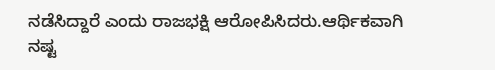ನಡೆಸಿದ್ದಾರೆ ಎಂದು ರಾಜಭಕ್ಷಿ ಆರೋಪಿಸಿದರು.ಆರ್ಥಿಕವಾಗಿ ನಷ್ಟ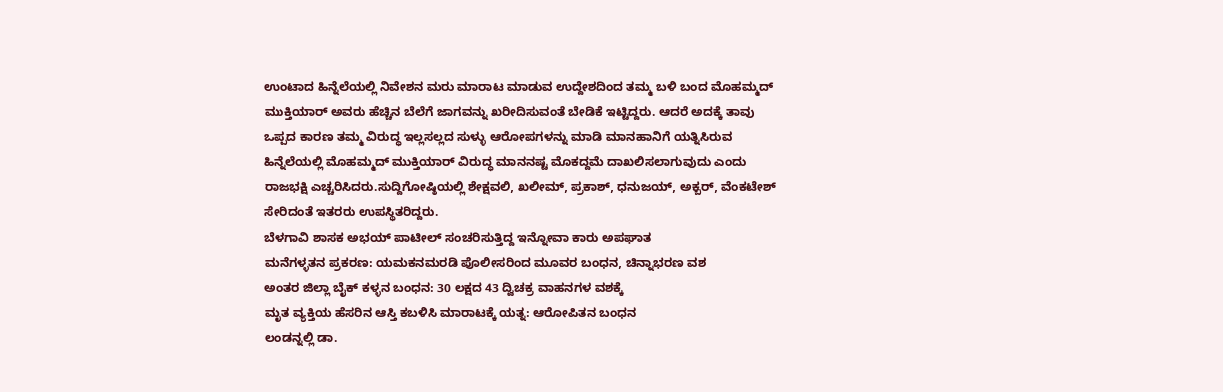ಉಂಟಾದ ಹಿನ್ನೆಲೆಯಲ್ಲಿ ನಿವೇಶನ ಮರು ಮಾರಾಟ ಮಾಡುವ ಉದ್ದೇಶದಿಂದ ತಮ್ಮ ಬಳಿ ಬಂದ ಮೊಹಮ್ಮದ್ ಮುಕ್ತಿಯಾರ್ ಅವರು ಹೆಚ್ಚಿನ ಬೆಲೆಗೆ ಜಾಗವನ್ನು ಖರೀದಿಸುವಂತೆ ಬೇಡಿಕೆ ಇಟ್ಟಿದ್ದರು. ಆದರೆ ಅದಕ್ಕೆ ತಾವು ಒಪ್ಪದ ಕಾರಣ ತಮ್ಮ ವಿರುದ್ಧ ಇಲ್ಲಸಲ್ಲದ ಸುಳ್ಳು ಆರೋಪಗಳನ್ನು ಮಾಡಿ ಮಾನಹಾನಿಗೆ ಯತ್ನಿಸಿರುವ ಹಿನ್ನೆಲೆಯಲ್ಲಿ ಮೊಹಮ್ಮದ್ ಮುಕ್ತಿಯಾರ್ ವಿರುದ್ಧ ಮಾನನಷ್ಟ ಮೊಕದ್ದಮೆ ದಾಖಲಿಸಲಾಗುವುದು ಎಂದು ರಾಜಭಕ್ಷಿ ಎಚ್ಚರಿಸಿದರು.ಸುದ್ದಿಗೋಷ್ಠಿಯಲ್ಲಿ ಶೇಕ್ಷವಲಿ, ಖಲೀಮ್, ಪ್ರಕಾಶ್, ಧನುಜಯ್, ಅಕ್ಬರ್, ವೆಂಕಟೇಶ್ ಸೇರಿದಂತೆ ಇತರರು ಉಪಸ್ಥಿತರಿದ್ದರು.
ಬೆಳಗಾವಿ ಶಾಸಕ ಅಭಯ್ ಪಾಟೀಲ್ ಸಂಚರಿಸುತ್ತಿದ್ದ ಇನ್ನೋವಾ ಕಾರು ಅಪಘಾತ
ಮನೆಗಳ್ಳತನ ಪ್ರಕರಣ: ಯಮಕನಮರಡಿ ಪೊಲೀಸರಿಂದ ಮೂವರ ಬಂಧನ, ಚಿನ್ನಾಭರಣ ವಶ
ಅಂತರ ಜಿಲ್ಲಾ ಬೈಕ್ ಕಳ್ಳನ ಬಂಧನ: 30 ಲಕ್ಷದ 43 ದ್ವಿಚಕ್ರ ವಾಹನಗಳ ವಶಕ್ಕೆ
ಮೃತ ವ್ಯಕ್ತಿಯ ಹೆಸರಿನ ಆಸ್ತಿ ಕಬಳಿಸಿ ಮಾರಾಟಕ್ಕೆ ಯತ್ನ: ಆರೋಪಿತನ ಬಂಧನ
ಲಂಡನ್ನಲ್ಲಿ ಡಾ.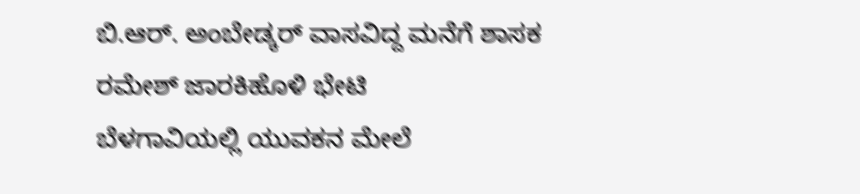ಬಿ.ಆರ್. ಅಂಬೇಡ್ಕರ್ ವಾಸವಿದ್ದ ಮನೆಗೆ ಶಾಸಕ ರಮೇಶ್ ಜಾರಕಿಹೊಳಿ ಭೇಟಿ
ಬೆಳಗಾವಿಯಲ್ಲಿ ಯುವಕನ ಮೇಲೆ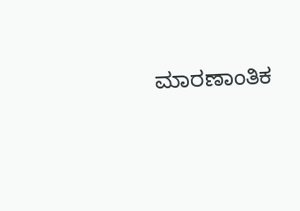ಮಾರಣಾಂತಿಕ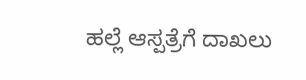ಹಲ್ಲೆ ಆಸ್ಪತ್ರೆಗೆ ದಾಖಲು